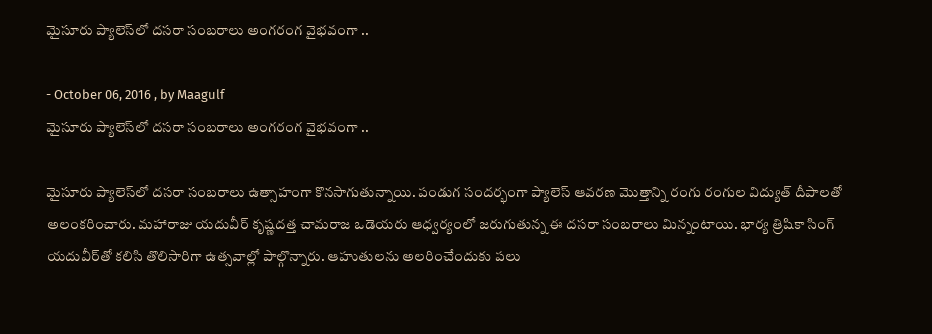మైసూరు ప్యాలెస్‌లో దసరా సంబరాలు అంగరంగ వైభవంగా ..

- October 06, 2016 , by Maagulf
మైసూరు ప్యాలెస్‌లో దసరా సంబరాలు అంగరంగ వైభవంగా ..

మైసూరు ప్యాలెస్‌లో దసరా సంబరాలు ఉత్సాహంగా కొనసాగుతున్నాయి. పండుగ సందర్భంగా ప్యాలెస్‌ ఆవరణ మొత్తాన్ని రంగు రంగుల విద్యుత్‌ దీపాలతో అలంకరించారు. మహారాజు యదువీర్‌ కృష్ణదత్త చామరాజ ఒడెయరు ఆధ్వర్యంలో జరుగుతున్న ఈ దసరా సంబరాలు మిన్నంటాయి. భార్య త్రిషికా సింగ్‌ యదువీర్‌తో కలిసి తొలిసారిగా ఉత్సవాల్లో పాల్గొన్నారు. ఆహుతులను అలరించేందుకు పలు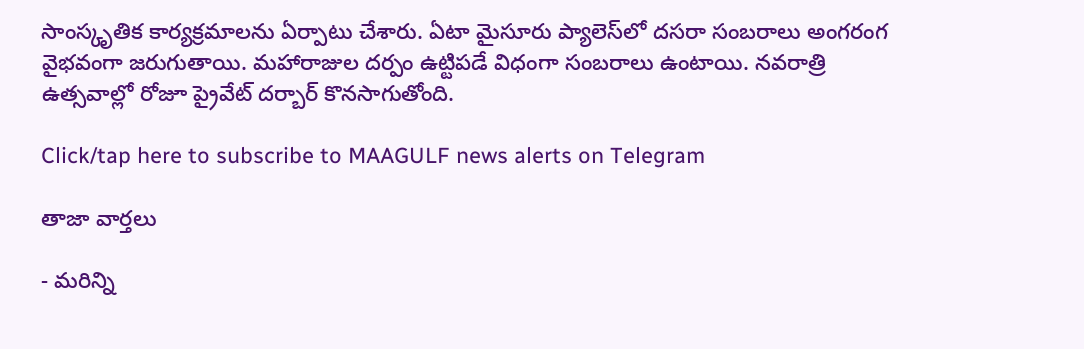సాంస్కృతిక కార్యక్రమాలను ఏర్పాటు చేశారు. ఏటా మైసూరు ప్యాలెస్‌లో దసరా సంబరాలు అంగరంగ వైభవంగా జరుగుతాయి. మహారాజుల దర్పం ఉట్టిపడే విధంగా సంబరాలు ఉంటాయి. నవరాత్రి ఉత్సవాల్లో రోజూ ప్రైవేట్‌ దర్బార్‌ కొనసాగుతోంది.

Click/tap here to subscribe to MAAGULF news alerts on Telegram

తాజా వార్తలు

- మరిన్ని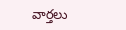వార్తలు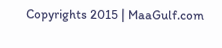Copyrights 2015 | MaaGulf.com